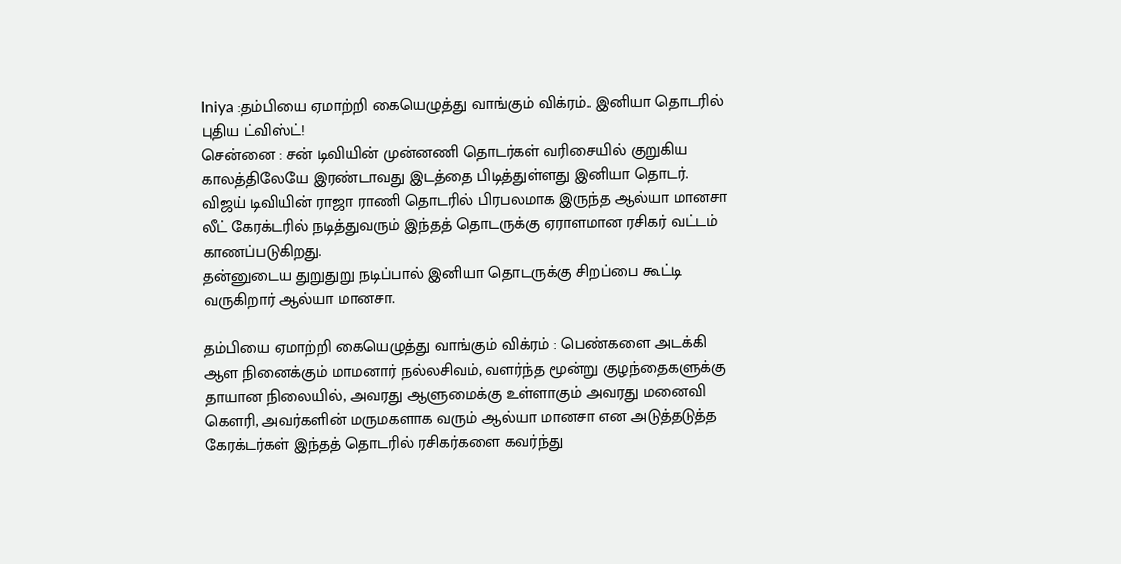Iniya :தம்பியை ஏமாற்றி கையெழுத்து வாங்கும் விக்ரம்.. இனியா தொடரில் புதிய ட்விஸ்ட்!
சென்னை : சன் டிவியின் முன்னணி தொடர்கள் வரிசையில் குறுகிய காலத்திலேயே இரண்டாவது இடத்தை பிடித்துள்ளது இனியா தொடர்.
விஜய் டிவியின் ராஜா ராணி தொடரில் பிரபலமாக இருந்த ஆல்யா மானசா லீட் கேரக்டரில் நடித்துவரும் இந்தத் தொடருக்கு ஏராளமான ரசிகர் வட்டம் காணப்படுகிறது.
தன்னுடைய துறுதுறு நடிப்பால் இனியா தொடருக்கு சிறப்பை கூட்டி வருகிறார் ஆல்யா மானசா.

தம்பியை ஏமாற்றி கையெழுத்து வாங்கும் விக்ரம் : பெண்களை அடக்கி ஆள நினைக்கும் மாமனார் நல்லசிவம், வளர்ந்த மூன்று குழந்தைகளுக்கு தாயான நிலையில், அவரது ஆளுமைக்கு உள்ளாகும் அவரது மனைவி கௌரி, அவர்களின் மருமகளாக வரும் ஆல்யா மானசா என அடுத்தடுத்த கேரக்டர்கள் இந்தத் தொடரில் ரசிகர்களை கவர்ந்து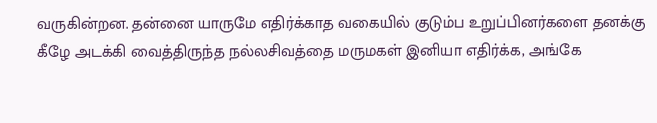வருகின்றன. தன்னை யாருமே எதிர்க்காத வகையில் குடும்ப உறுப்பினர்களை தனக்கு கீழே அடக்கி வைத்திருந்த நல்லசிவத்தை மருமகள் இனியா எதிர்க்க, அங்கே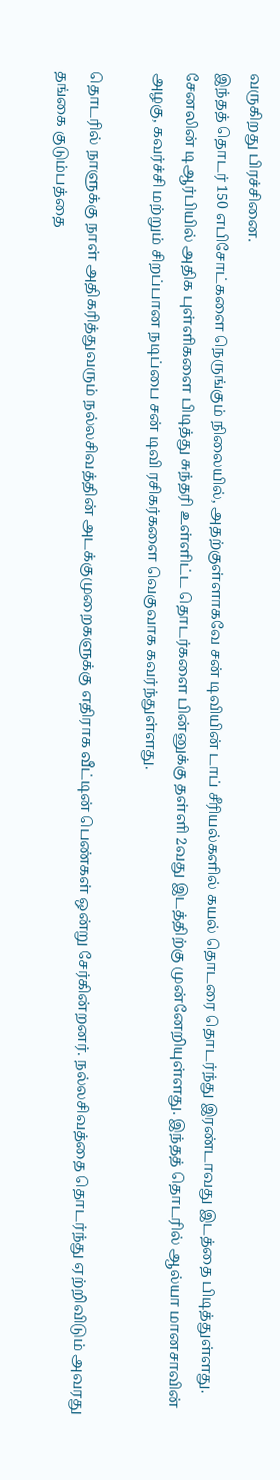வருகிறது பிரச்சினை.
இந்தத் தொடர் 150 எபிசோட்களை நெருங்கும் நிலையில், அதற்குள்ளாகவே சன் டிவியின் டாப் சீரியல்களில் கயல் தொடரை தொடர்ந்து இரண்டாவது இடத்தை பிடித்துள்ளது. சேனலின் டிஆர்பியில் அதிக புள்ளிகளை பிடித்து சுந்தரி உள்ளிட்ட தொடர்களை பின்னுக்கு தள்ளி 2வது இடத்திற்கு முன்னேறியுள்ளது. இந்தத் தொடரில் ஆல்யா மானசாவின் அழகு, கவர்ச்சி மற்றும் சிறப்பான நடிப்பை சன் டிவி ரசிகர்களை வெகுவாக கவர்ந்துள்ளது.

தொடரில் நாளுக்கு நாள் அதிகரித்துவரும் நல்லசிவத்தின் அடக்குமுறைகளுக்கு எதிராக வீட்டின் பெண்கள் ஒன்று சேர்கின்றனர். நல்லசிவத்தை தொடர்ந்து ஏற்றிவிடும் அவரது தங்கை குடும்பத்தை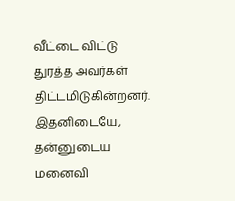வீட்டை விட்டு துரத்த அவர்கள் திட்டமிடுகின்றனர். இதனிடையே, தன்னுடைய மனைவி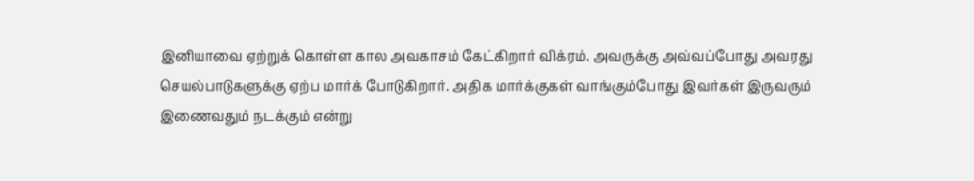இனியாவை ஏற்றுக் கொள்ள கால அவகாசம் கேட்கிறார் விக்ரம். அவருக்கு அவ்வப்போது அவரது செயல்பாடுகளுக்கு ஏற்ப மார்க் போடுகிறார். அதிக மார்க்குகள் வாங்கும்போது இவர்கள் இருவரும் இணைவதும் நடக்கும் என்று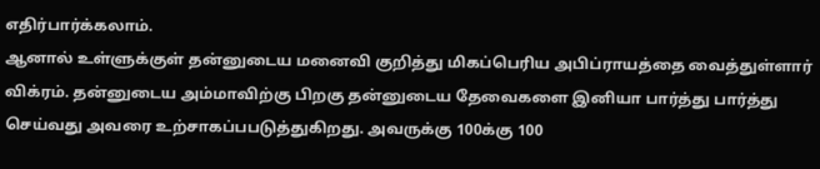எதிர்பார்க்கலாம்.
ஆனால் உள்ளுக்குள் தன்னுடைய மனைவி குறித்து மிகப்பெரிய அபிப்ராயத்தை வைத்துள்ளார் விக்ரம். தன்னுடைய அம்மாவிற்கு பிறகு தன்னுடைய தேவைகளை இனியா பார்த்து பார்த்து செய்வது அவரை உற்சாகப்பபடுத்துகிறது. அவருக்கு 100க்கு 100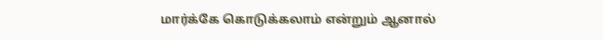மார்க்கே கொடுக்கலாம் என்றும் ஆனால்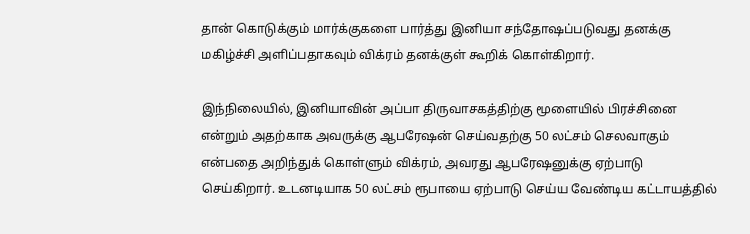தான் கொடுக்கும் மார்க்குகளை பார்த்து இனியா சந்தோஷப்படுவது தனக்கு மகிழ்ச்சி அளிப்பதாகவும் விக்ரம் தனக்குள் கூறிக் கொள்கிறார்.

இந்நிலையில், இனியாவின் அப்பா திருவாசகத்திற்கு மூளையில் பிரச்சினை என்றும் அதற்காக அவருக்கு ஆபரேஷன் செய்வதற்கு 50 லட்சம் செலவாகும் என்பதை அறிந்துக் கொள்ளும் விக்ரம், அவரது ஆபரேஷனுக்கு ஏற்பாடு செய்கிறார். உடனடியாக 50 லட்சம் ரூபாயை ஏற்பாடு செய்ய வேண்டிய கட்டாயத்தில்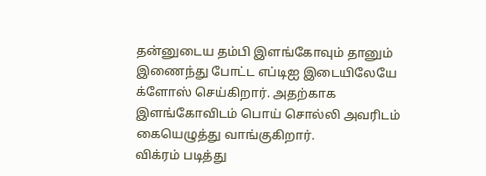தன்னுடைய தம்பி இளங்கோவும் தானும் இணைந்து போட்ட எப்டிஐ இடையிலேயே க்ளோஸ் செய்கிறார். அதற்காக இளங்கோவிடம் பொய் சொல்லி அவரிடம் கையெழுத்து வாங்குகிறார்.
விக்ரம் படித்து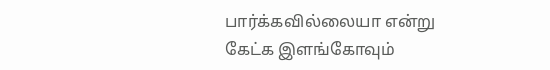பார்க்கவில்லையா என்று கேட்க இளங்கோவும்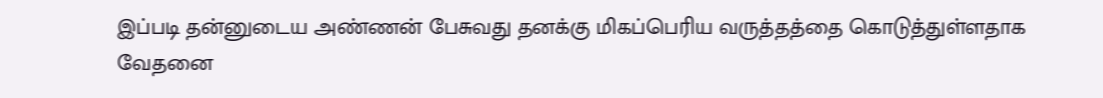இப்படி தன்னுடைய அண்ணன் பேசுவது தனக்கு மிகப்பெரிய வருத்தத்தை கொடுத்துள்ளதாக வேதனை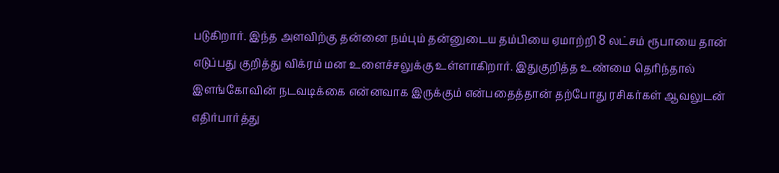படுகிறார். இந்த அளவிற்கு தன்னை நம்பும் தன்னுடைய தம்பியை ஏமாற்றி 8 லட்சம் ரூபாயை தான் எடுப்பது குறித்து விக்ரம் மன உளைச்சலுக்கு உள்ளாகிறார். இதுகுறித்த உண்மை தெரிந்தால் இளங்கோவின் நடவடிக்கை என்னவாக இருக்கும் என்பதைத்தான் தற்போது ரசிகர்கள் ஆவலுடன் எதிர்பார்த்து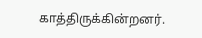காத்திருக்கின்றனர்.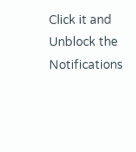Click it and Unblock the Notifications